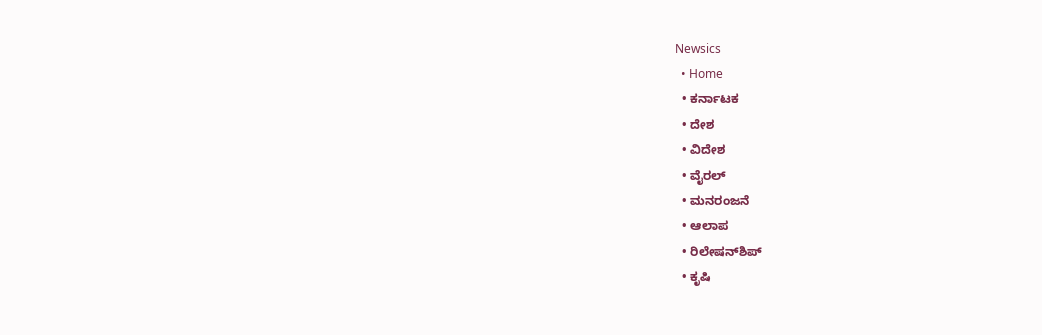Newsics
  • Home
  • ಕರ್ನಾಟಕ
  • ದೇಶ
  • ವಿದೇಶ
  • ವೈರಲ್
  • ಮನರಂಜನೆ
  • ಆಲಾಪ
  • ರಿಲೇಷನ್‌ಶಿಪ್
  • ಕೃಷಿ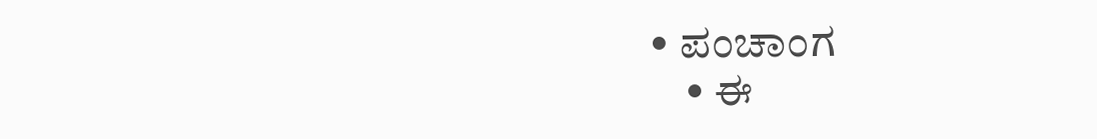• ಪಂಚಾಂಗ
    • ಈ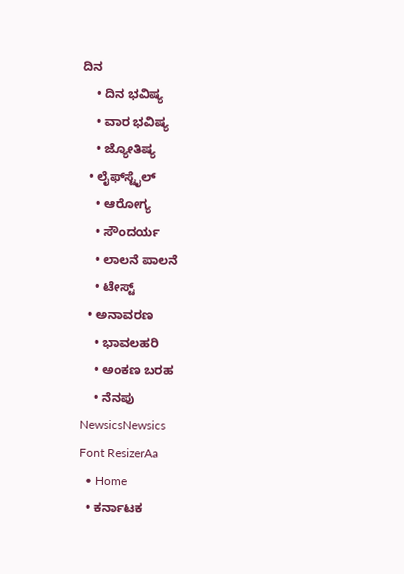ದಿನ
    • ದಿನ ಭವಿಷ್ಯ
    • ವಾರ ಭವಿಷ್ಯ
    • ಜ್ಯೋತಿಷ್ಯ
  • ಲೈಫ್‌ಸ್ಟೈಲ್
    • ಆರೋಗ್ಯ
    • ಸೌಂದರ್ಯ
    • ಲಾಲನೆ ಪಾಲನೆ
    • ಟೇಸ್ಟ್
  • ಅನಾವರಣ
    • ಭಾವಲಹರಿ
    • ಅಂಕಣ ಬರಹ
    • ನೆನಪು
NewsicsNewsics
Font ResizerAa
  • Home
  • ಕರ್ನಾಟಕ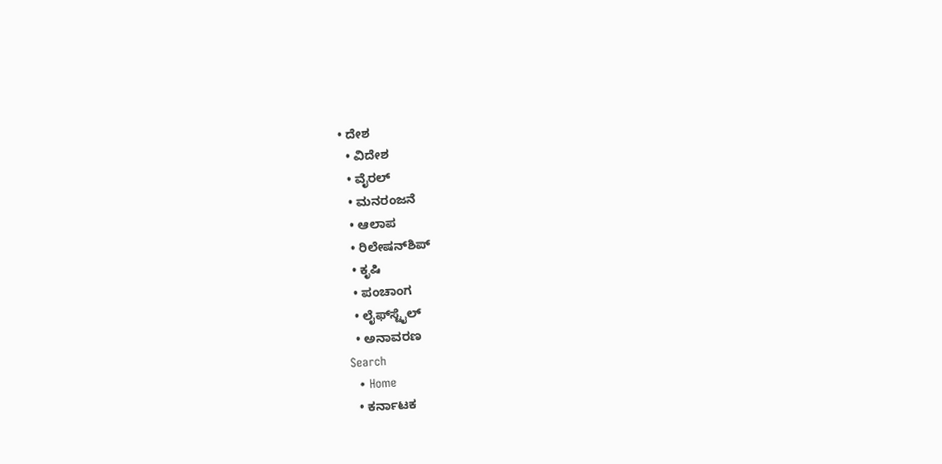• ದೇಶ
  • ವಿದೇಶ
  • ವೈರಲ್
  • ಮನರಂಜನೆ
  • ಆಲಾಪ
  • ರಿಲೇಷನ್‌ಶಿಪ್
  • ಕೃಷಿ
  • ಪಂಚಾಂಗ
  • ಲೈಫ್‌ಸ್ಟೈಲ್
  • ಅನಾವರಣ
Search
  • Home
  • ಕರ್ನಾಟಕ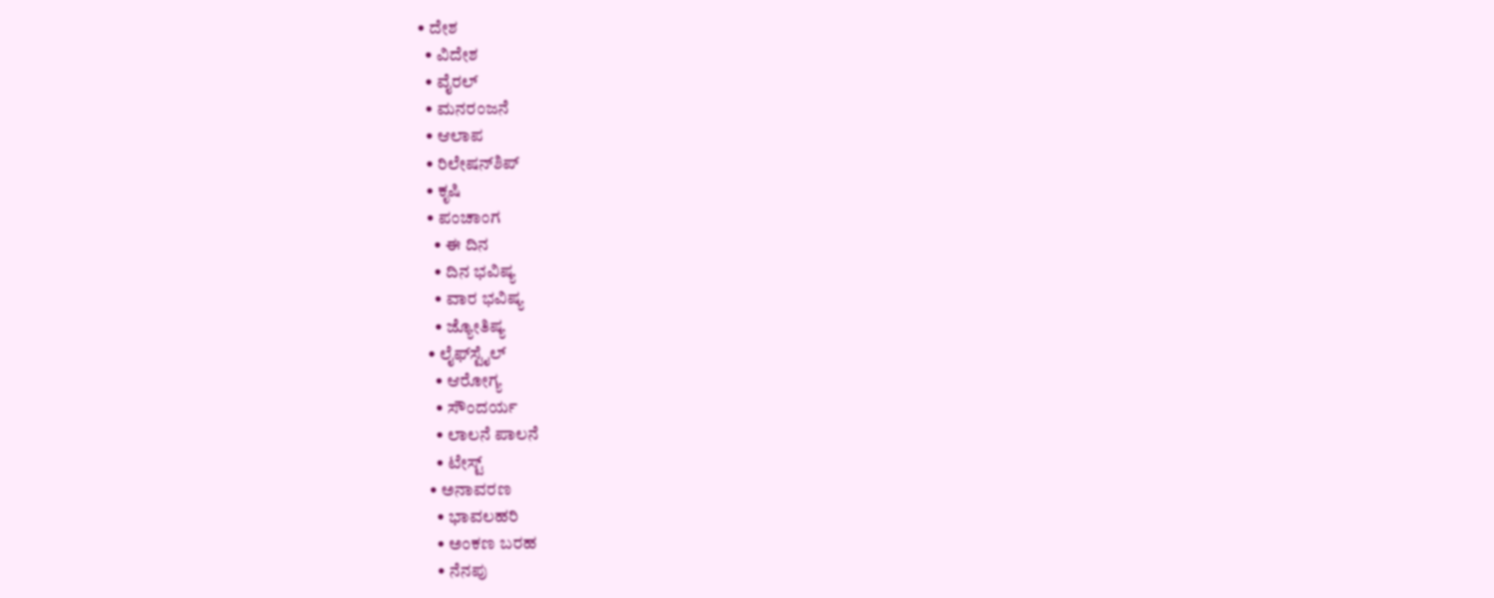• ದೇಶ
  • ವಿದೇಶ
  • ವೈರಲ್
  • ಮನರಂಜನೆ
  • ಆಲಾಪ
  • ರಿಲೇಷನ್‌ಶಿಪ್
  • ಕೃಷಿ
  • ಪಂಚಾಂಗ
    • ಈ ದಿನ
    • ದಿನ ಭವಿಷ್ಯ
    • ವಾರ ಭವಿಷ್ಯ
    • ಜ್ಯೋತಿಷ್ಯ
  • ಲೈಫ್‌ಸ್ಟೈಲ್
    • ಆರೋಗ್ಯ
    • ಸೌಂದರ್ಯ
    • ಲಾಲನೆ ಪಾಲನೆ
    • ಟೇಸ್ಟ್
  • ಅನಾವರಣ
    • ಭಾವಲಹರಿ
    • ಅಂಕಣ ಬರಹ
    • ನೆನಪು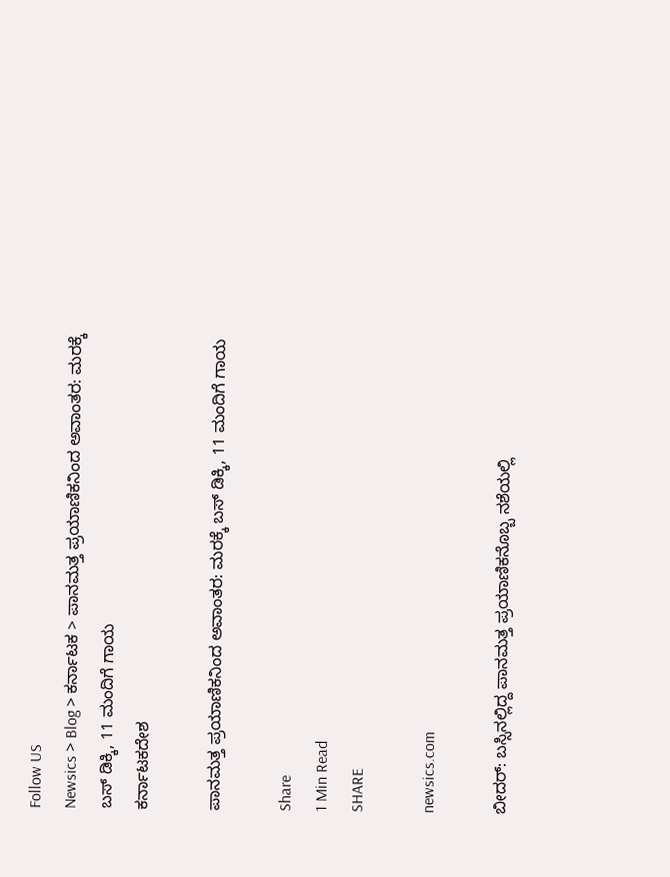Follow US
Newsics > Blog > ಕರ್ನಾಟಕ > ಪಾನಮತ್ತ ಪ್ರಯಾಣಿಕನಿಂದ ಅವಾಂತರ: ಮರಕ್ಕೆ‌ ಬಸ್ ಡಿಕ್ಕಿ, 11 ಮಂದಿಗೆ ಗಾಯ
ಕರ್ನಾಟಕದೇಶ

ಪಾನಮತ್ತ ಪ್ರಯಾಣಿಕನಿಂದ ಅವಾಂತರ: ಮರಕ್ಕೆ‌ ಬಸ್ ಡಿಕ್ಕಿ, 11 ಮಂದಿಗೆ ಗಾಯ

Share
1 Min Read
SHARE

newsics.com

ಬೀದರ್: ಬಸ್ಸಿನಲ್ಲಿದ್ದ ಪಾನಮತ್ತ ಪ್ರಯಾಣಿಕನೊಬ್ಬ ನಶೆಯಲ್ಲಿ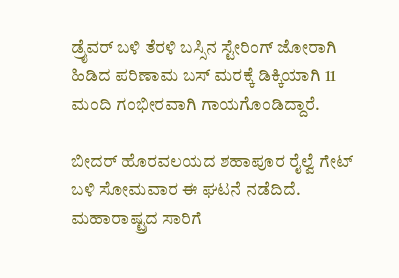ಡ್ರೈವರ್‌ ಬಳಿ ತೆರಳಿ ಬಸ್ಸಿನ ಸ್ಟೇರಿಂಗ್‌ ಜೋರಾಗಿ ಹಿಡಿದ ಪರಿಣಾಮ ಬಸ್‌ ಮರಕ್ಕೆ ಡಿಕ್ಕಿಯಾಗಿ 11 ಮಂದಿ ಗಂಭೀರವಾಗಿ ಗಾಯಗೊಂಡಿದ್ದಾರೆ.

ಬೀದರ್‌ ಹೊರವಲಯದ ಶಹಾಪೂರ ರೈಲ್ವೆ ಗೇಟ್ ಬಳಿ ಸೋಮವಾರ ಈ ಘಟನೆ ನಡೆದಿದೆ. ಮಹಾರಾಷ್ಟ್ರದ ಸಾರಿಗೆ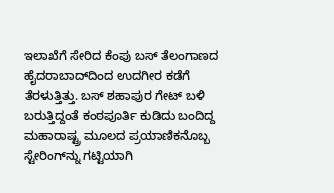ಇಲಾಖೆಗೆ ಸೇರಿದ ಕೆಂಪು ಬಸ್ ತೆಲಂಗಾಣದ ಹೈದರಾಬಾದ್‌ದಿಂದ ಉದಗೀರ ಕಡೆಗೆ ತೆರಳುತ್ತಿತ್ತು. ಬಸ್ ಶಹಾಪುರ ಗೇಟ್ ಬಳಿ ಬರುತ್ತಿದ್ದಂತೆ ಕಂಠಪೂರ್ತಿ ಕುಡಿದು ಬಂದಿದ್ದ ಮಹಾರಾಷ್ಟ್ರ ಮೂಲದ ಪ್ರಯಾಣಿಕನೊಬ್ಬ ಸ್ಟೇರಿಂಗ್‌ನ್ನು ಗಟ್ಟಿಯಾಗಿ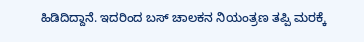ಹಿಡಿದಿದ್ದಾನೆ. ಇದರಿಂದ ಬಸ್‌ ಚಾಲಕನ ನಿಯಂತ್ರಣ ತಪ್ಪಿ ಮರಕ್ಕೆ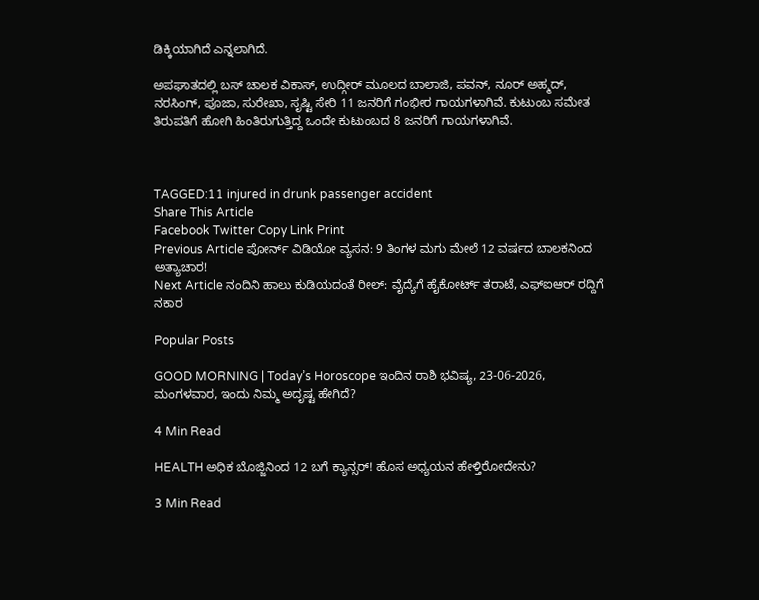ಡಿಕ್ಕಿಯಾಗಿದೆ ಎನ್ನಲಾಗಿದೆ.

ಅಪಘಾತದಲ್ಲಿ ಬಸ್ ಚಾಲಕ ವಿಕಾಸ್, ಉದ್ಗೀರ್ ಮೂಲದ ಬಾಲಾಜಿ, ಪವನ್, ನೂರ್ ಅಹ್ಮದ್, ನರಸಿಂಗ್, ಪೂಜಾ, ಸುರೇಖಾ, ಸೃಷ್ಟಿ ಸೇರಿ 11 ಜನರಿಗೆ ಗಂಭೀರ ಗಾಯಗಳಾಗಿವೆ. ಕುಟುಂಬ ಸಮೇತ ತಿರುಪತಿಗೆ ಹೋಗಿ ಹಿಂತಿರುಗುತ್ತಿದ್ದ ಒಂದೇ ಕುಟುಂಬದ 8 ಜನರಿಗೆ ಗಾಯಗಳಾಗಿವೆ.



TAGGED:11 injured in drunk passenger accident
Share This Article
Facebook Twitter Copy Link Print
Previous Article ಪೋರ್ನ್ ವಿಡಿಯೋ ವ್ಯಸನ: 9 ತಿಂಗಳ ಮಗು ಮೇಲೆ 12 ವರ್ಷದ ಬಾಲಕನಿಂದ ಅತ್ಯಾಚಾರ!
Next Article ನಂದಿನಿ ಹಾಲು ಕುಡಿಯದಂತೆ ರೀಲ್: ವೈದ್ಯೆಗೆ ಹೈಕೋರ್ಟ್ ತರಾಟೆ, ಎಫ್ಐಆರ್ ರದ್ದಿಗೆ ನಕಾರ

Popular Posts

GOOD MORNING | Today’s Horoscope ಇಂದಿನ ರಾಶಿ‌ ಭವಿಷ್ಯ, 23-06-2026, ಮಂಗಳವಾರ, ಇಂದು ನಿಮ್ಮ ಅದೃಷ್ಟ ಹೇಗಿದೆ?

4 Min Read

HEALTH ಅಧಿಕ ಬೊಜ್ಜಿನಿಂದ 12 ಬಗೆ ಕ್ಯಾನ್ಸರ್! ಹೊಸ ಅಧ್ಯಯನ ಹೇಳ್ತಿರೋದೇನು?

3 Min Read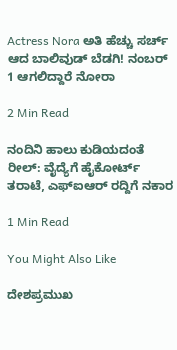Actress Nora ಅತಿ ಹೆಚ್ಚು ಸರ್ಚ್ ಆದ ಬಾಲಿವುಡ್ ಬೆಡಗಿ! ನಂಬರ್ 1 ಆಗಲಿದ್ದಾರೆ ನೋರಾ

2 Min Read

ನಂದಿನಿ ಹಾಲು ಕುಡಿಯದಂತೆ ರೀಲ್: ವೈದ್ಯೆಗೆ ಹೈಕೋರ್ಟ್ ತರಾಟೆ, ಎಫ್ಐಆರ್ ರದ್ದಿಗೆ ನಕಾರ

1 Min Read

You Might Also Like

ದೇಶಪ್ರಮುಖ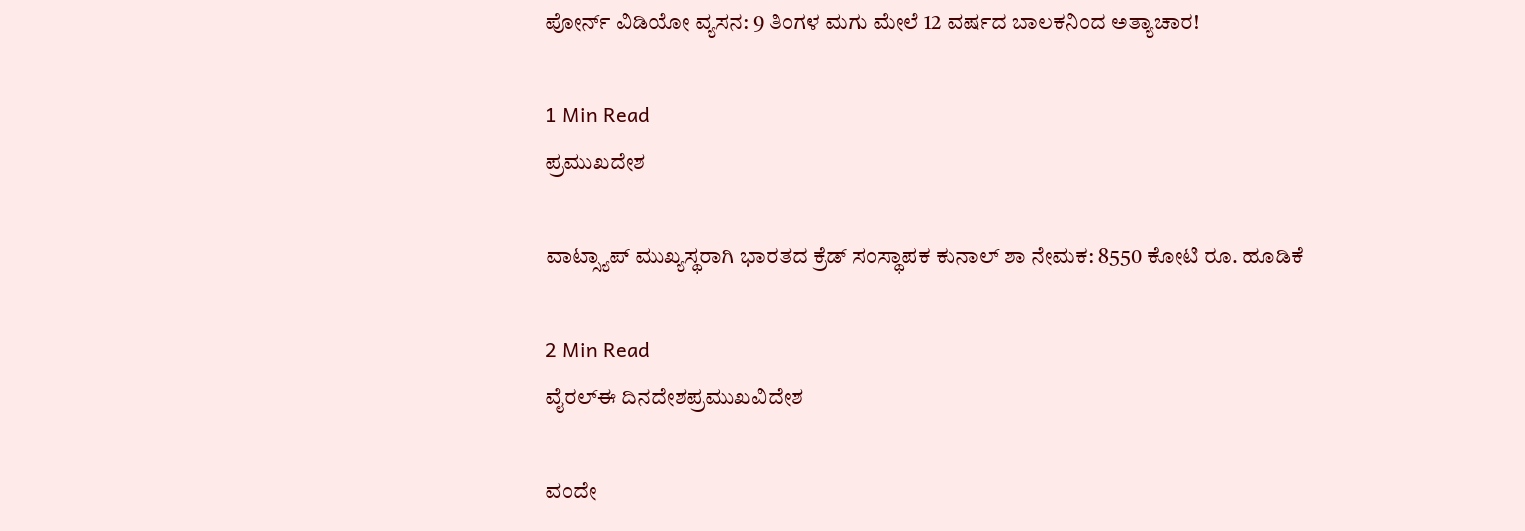ಪೋರ್ನ್ ವಿಡಿಯೋ ವ್ಯಸನ: 9 ತಿಂಗಳ ಮಗು ಮೇಲೆ 12 ವರ್ಷದ ಬಾಲಕನಿಂದ ಅತ್ಯಾಚಾರ!

1 Min Read
ಪ್ರಮುಖದೇಶ

ವಾಟ್ಸ್ಯಾಪ್ ಮುಖ್ಯಸ್ಥರಾಗಿ ಭಾರತದ ಕ್ರೆಡ್ ಸಂಸ್ಥಾಪಕ ಕುನಾಲ್ ಶಾ ನೇಮಕ: 8550 ಕೋಟಿ ರೂ. ಹೂಡಿಕೆ

2 Min Read
ವೈರಲ್ಈ ದಿನದೇಶಪ್ರಮುಖವಿದೇಶ

ವಂದೇ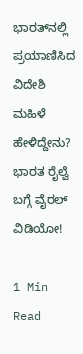ಭಾರತ್‌ನಲ್ಲಿ ಪ್ರಯಾಣಿಸಿದ ವಿದೇಶಿ ಮಹಿಳೆ ಹೇಳಿದ್ದೇನು? ಭಾರತ ರೈಲ್ವೆ ಬಗ್ಗೆ ವೈರಲ್ ವಿಡಿಯೋ!

1 Min Read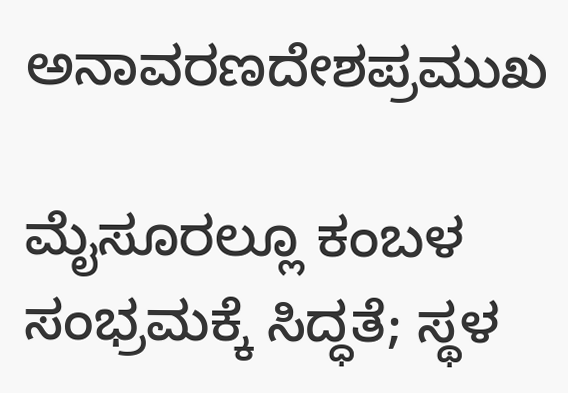ಅನಾವರಣದೇಶಪ್ರಮುಖ

ಮೈಸೂರಲ್ಲೂ ಕಂಬಳ ಸಂಭ್ರಮಕ್ಕೆ ಸಿದ್ಧತೆ; ಸ್ಥಳ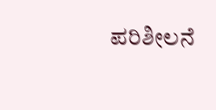ಪರಿಶೀಲನೆ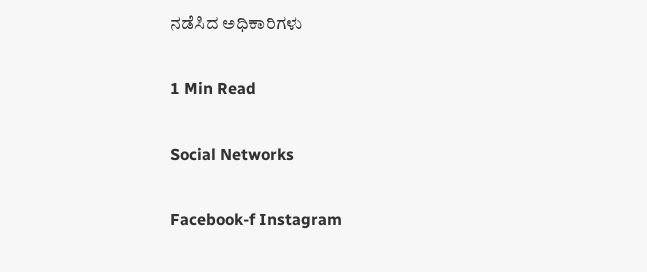ನಡೆಸಿದ ಅಧಿಕಾರಿಗಳು

1 Min Read

Social Networks

Facebook-f Instagram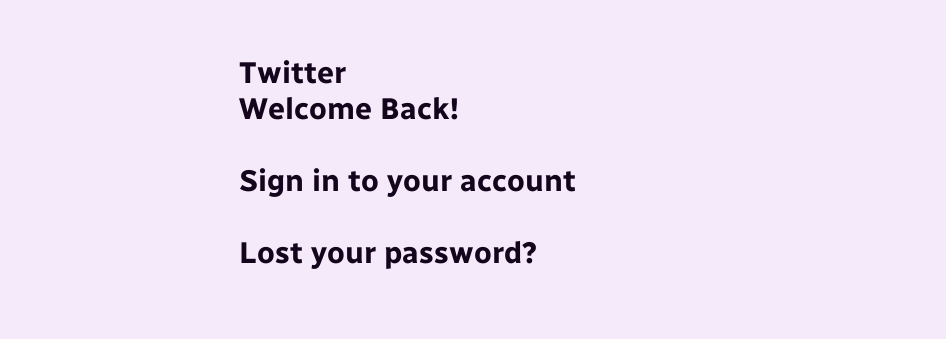Twitter
Welcome Back!

Sign in to your account

Lost your password?